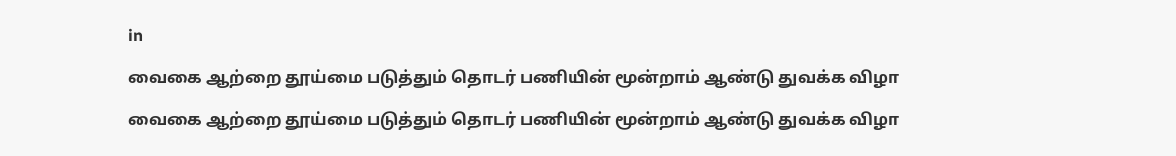in

வைகை ஆற்றை தூய்மை படுத்தும் தொடர் பணியின் மூன்றாம் ஆண்டு துவக்க விழா

வைகை ஆற்றை தூய்மை படுத்தும் தொடர் பணியின் மூன்றாம் ஆண்டு துவக்க விழா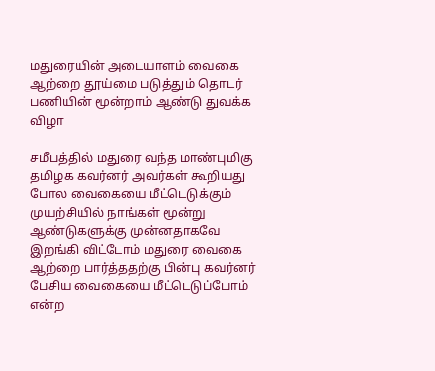மதுரையின் அடையாளம் வைகை ஆற்றை தூய்மை படுத்தும் தொடர் பணியின் மூன்றாம் ஆண்டு துவக்க விழா

சமீபத்தில் மதுரை வந்த மாண்புமிகு தமிழக கவர்னர் அவர்கள் கூறியது போல வைகையை மீட்டெடுக்கும் முயற்சியில் நாங்கள் மூன்று ஆண்டுகளுக்கு முன்னதாகவே இறங்கி விட்டோம் மதுரை வைகை ஆற்றை பார்த்ததற்கு பின்பு கவர்னர் பேசிய வைகையை மீட்டெடுப்போம் என்ற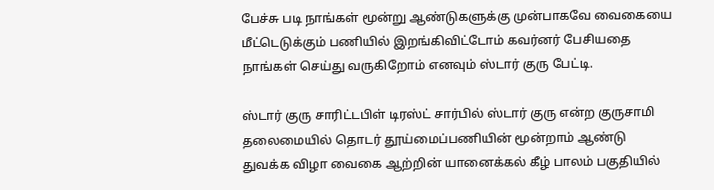பேச்சு படி நாங்கள் மூன்று ஆண்டுகளுக்கு முன்பாகவே வைகையை மீட்டெடுக்கும் பணியில் இறங்கிவிட்டோம் கவர்னர் பேசியதை நாங்கள் செய்து வருகிறோம் எனவும் ஸ்டார் குரு பேட்டி.

ஸ்டார் குரு சாரிட்டபிள் டிரஸ்ட் சார்பில் ஸ்டார் குரு என்ற குருசாமி தலைமையில் தொடர் தூய்மைப்பணியின் மூன்றாம் ஆண்டு துவக்க விழா வைகை ஆற்றின் யானைக்கல் கீழ் பாலம் பகுதியில்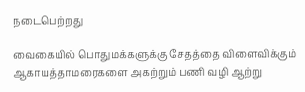நடைபெற்றது

வைகையில் பொதுமக்களுக்கு சேதத்தை விளைவிக்கும் ஆகாயத்தாமரைகளை அகற்றும் பணி வழி ஆற்று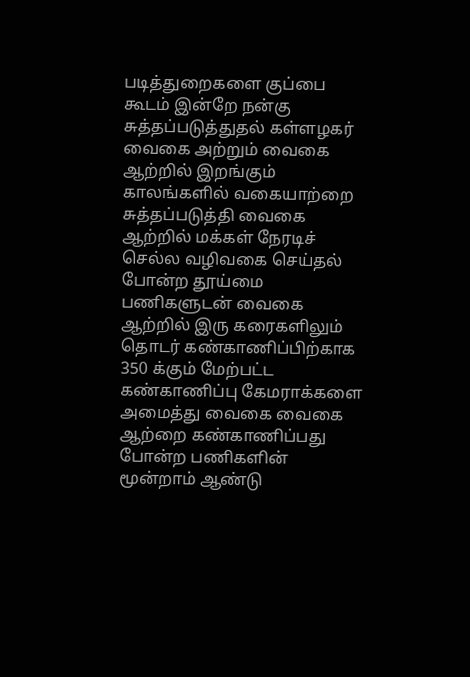படித்துறைகளை குப்பை கூடம் இன்றே நன்கு சுத்தப்படுத்துதல் கள்ளழகர் வைகை அற்றும் வைகை ஆற்றில் இறங்கும் காலங்களில் வகையாற்றை சுத்தப்படுத்தி வைகை ஆற்றில் மக்கள் நேரடிச் செல்ல வழிவகை செய்தல் போன்ற தூய்மை பணிகளுடன் வைகை ஆற்றில் இரு கரைகளிலும் தொடர் கண்காணிப்பிற்காக 350 க்கும் மேற்பட்ட கண்காணிப்பு கேமராக்களை அமைத்து வைகை வைகை ஆற்றை கண்காணிப்பது போன்ற பணிகளின் மூன்றாம் ஆண்டு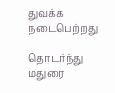துவக்க நடைபெற்றது

தொடர்ந்து மதுரை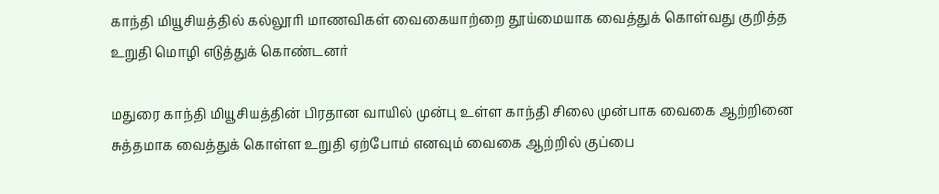காந்தி மியூசியத்தில் கல்லூரி மாணவிகள் வைகையாற்றை தூய்மையாக வைத்துக் கொள்வது குறித்த உறுதி மொழி எடுத்துக் கொண்டனர்

மதுரை காந்தி மியூசியத்தின் பிரதான வாயில் முன்பு உள்ள காந்தி சிலை முன்பாக வைகை ஆற்றினை சுத்தமாக வைத்துக் கொள்ள உறுதி ஏற்போம் எனவும் வைகை ஆற்றில் குப்பை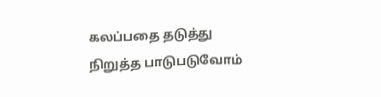கலப்பதை தடுத்து நிறுத்த பாடுபடுவோம்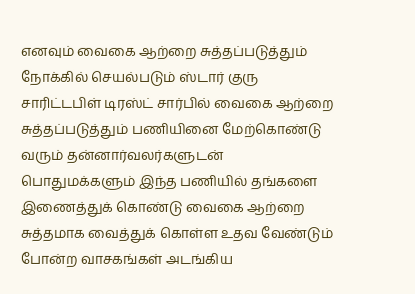எனவும் வைகை ஆற்றை சுத்தப்படுத்தும் நோக்கில் செயல்படும் ஸ்டார் குரு சாரிட்டபிள் டிரஸ்ட் சார்பில் வைகை ஆற்றை சுத்தப்படுத்தும் பணியினை மேற்கொண்டு வரும் தன்னார்வலர்களுடன் பொதுமக்களும் இந்த பணியில் தங்களை இணைத்துக் கொண்டு வைகை ஆற்றை சுத்தமாக வைத்துக் கொள்ள உதவ வேண்டும் போன்ற வாசகங்கள் அடங்கிய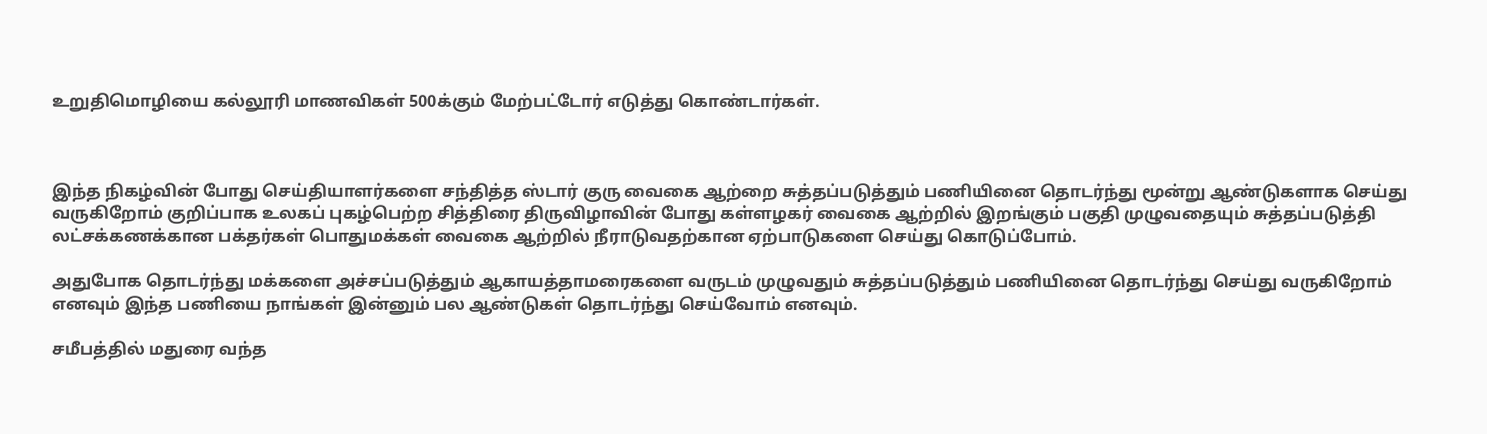உறுதிமொழியை கல்லூரி மாணவிகள் 500க்கும் மேற்பட்டோர் எடுத்து கொண்டார்கள்.



இந்த நிகழ்வின் போது செய்தியாளர்களை சந்தித்த ஸ்டார் குரு வைகை ஆற்றை சுத்தப்படுத்தும் பணியினை தொடர்ந்து மூன்று ஆண்டுகளாக செய்து வருகிறோம் குறிப்பாக உலகப் புகழ்பெற்ற சித்திரை திருவிழாவின் போது கள்ளழகர் வைகை ஆற்றில் இறங்கும் பகுதி முழுவதையும் சுத்தப்படுத்தி லட்சக்கணக்கான பக்தர்கள் பொதுமக்கள் வைகை ஆற்றில் நீராடுவதற்கான ஏற்பாடுகளை செய்து கொடுப்போம்.

அதுபோக தொடர்ந்து மக்களை அச்சப்படுத்தும் ஆகாயத்தாமரைகளை வருடம் முழுவதும் சுத்தப்படுத்தும் பணியினை தொடர்ந்து செய்து வருகிறோம் எனவும் இந்த பணியை நாங்கள் இன்னும் பல ஆண்டுகள் தொடர்ந்து செய்வோம் எனவும்.

சமீபத்தில் மதுரை வந்த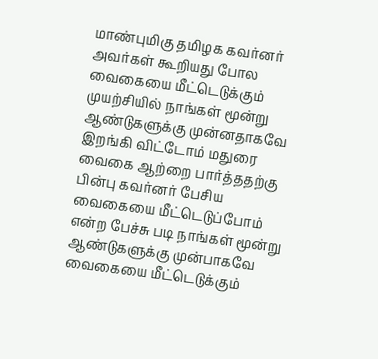மாண்புமிகு தமிழக கவர்னர் அவர்கள் கூறியது போல வைகையை மீட்டெடுக்கும் முயற்சியில் நாங்கள் மூன்று ஆண்டுகளுக்கு முன்னதாகவே இறங்கி விட்டோம் மதுரை வைகை ஆற்றை பார்த்ததற்கு பின்பு கவர்னர் பேசிய வைகையை மீட்டெடுப்போம் என்ற பேச்சு படி நாங்கள் மூன்று ஆண்டுகளுக்கு முன்பாகவே வைகையை மீட்டெடுக்கும்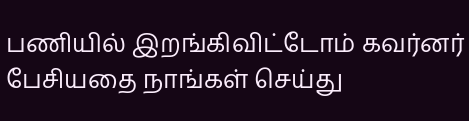பணியில் இறங்கிவிட்டோம் கவர்னர் பேசியதை நாங்கள் செய்து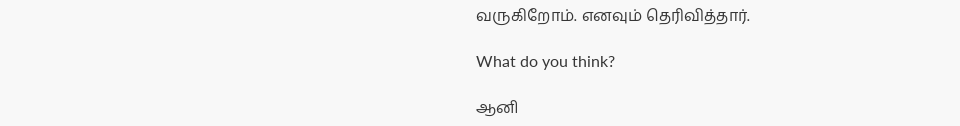வருகிறோம். எனவும் தெரிவித்தார்.

What do you think?

ஆனி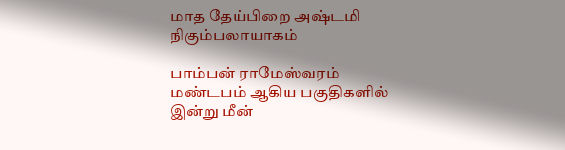மாத தேய்பிறை அஷ்டமி நிகும்பலாயாகம்

பாம்பன் ராமேஸ்வரம் மண்டபம் ஆகிய பகுதிகளில் இன்று மீன்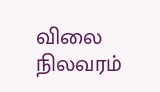விலை நிலவரம்